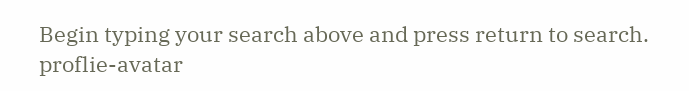Begin typing your search above and press return to search.
proflie-avatar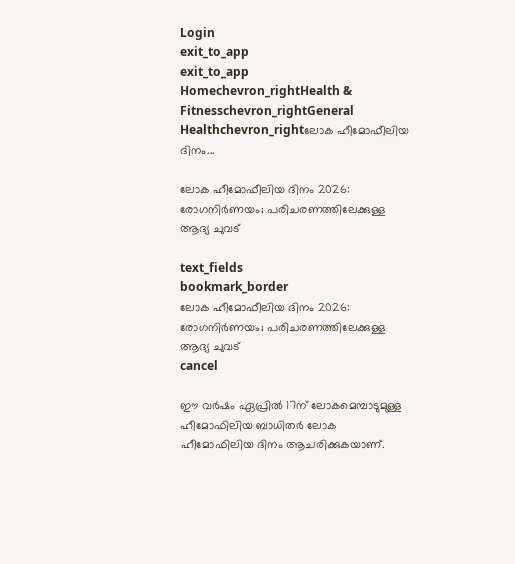Login
exit_to_app
exit_to_app
Homechevron_rightHealth & Fitnesschevron_rightGeneral Healthchevron_rightലോക ഹീമോഫീലിയ ദിനം...

ലോക ഹീമോഫീലിയ ദിനം 2026: രോഗനിർണയം; പരിചരണത്തിലേക്കുള്ള ആദ്യ ചുവട്

text_fields
bookmark_border
ലോക ഹീമോഫീലിയ ദിനം 2026: രോഗനിർണയം; പരിചരണത്തിലേക്കുള്ള ആദ്യ ചുവട്
cancel

ഈ വർഷം ഏപ്രിൽ 17ന് ലോകമെമ്പാടുമുള്ള ഹീമോഫിലിയ ബാധിതർ ലോക ഹീമോഫിലിയ ദിനം ആചരിക്കുകയാണ്.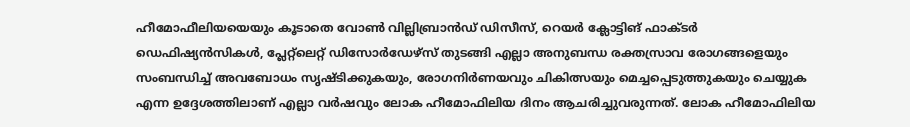ഹീമോഫീലിയയെയും കൂടാതെ വോൺ വില്ലിബ്രാൻഡ് ഡിസീസ്, റെയർ ക്ലോട്ടിങ് ഫാക്ടർ ഡെഫിഷ്യൻസികൾ, പ്ലേറ്റ്‌ലെറ്റ് ഡിസോർഡേഴ്സ് തുടങ്ങി എല്ലാ അനുബന്ധ രക്തസ്രാവ രോഗങ്ങളെയും സംബന്ധിച്ച് അവബോധം സൃഷ്ടിക്കുകയും, രോഗനിർണയവും ചികിത്സയും മെച്ചപ്പെടുത്തുകയും ചെയ്യുക എന്ന ഉദ്ദേശത്തിലാണ് എല്ലാ വർഷവും ലോക ഹീമോഫിലിയ ദിനം ആചരിച്ചുവരുന്നത്. ലോക ഹീമോഫിലിയ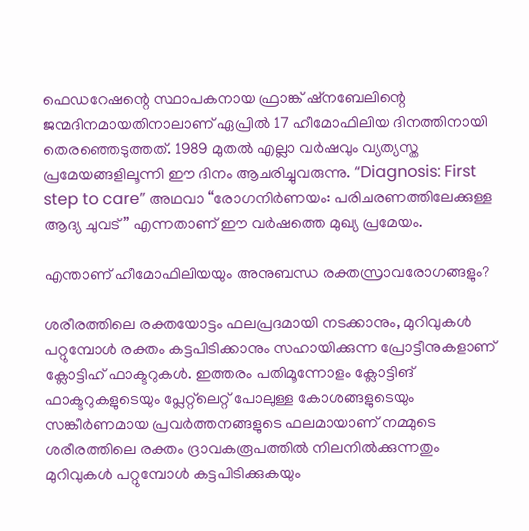ഫെഡറേഷന്റെ സ്ഥാപകനായ ഫ്രാങ്ക് ഷ്നബേലിന്റെ ജന്മദിനമായതിനാലാണ് ഏപ്രിൽ 17 ഹീമോഫിലിയ ദിനത്തിനായി തെരഞ്ഞെടുത്തത്. 1989 മുതൽ എല്ലാ വർഷവും വ്യത്യസ്ത പ്രമേയങ്ങളിലൂന്നി ഈ ദിനം ആചരിച്ചുവരുന്നു. “Diagnosis: First step to care” അഥവാ “രോഗനിർണയം: പരിചരണത്തിലേക്കുള്ള ആദ്യ ചുവട്” എന്നതാണ് ഈ വർഷത്തെ മുഖ്യ പ്രമേയം.

എന്താണ് ഹീമോഫിലിയയും അനുബന്ധ രക്തസ്രാവരോഗങ്ങളും?

ശരീരത്തിലെ രക്തയോട്ടം ഫലപ്രദമായി നടക്കാനും, മുറിവുകൾ പറ്റുമ്പോൾ രക്തം കട്ടപിടിക്കാനും സഹായിക്കുന്ന പ്രോട്ടീനുകളാണ് ക്ലോട്ടിഹ് ഫാക്ടറുകൾ. ഇത്തരം പതിമൂന്നോളം ക്ലോട്ടിങ് ഫാക്ടറുകളുടെയും പ്ലേറ്റ്‌ലെറ്റ് പോലുള്ള കോശങ്ങളുടെയും സങ്കീർണമായ പ്രവർത്തനങ്ങളുടെ ഫലമായാണ് നമ്മുടെ ശരീരത്തിലെ രക്തം ദ്രാവകരൂപത്തിൽ നിലനിൽക്കുന്നതും മുറിവുകൾ പറ്റുമ്പോൾ കട്ടപിടിക്കുകയും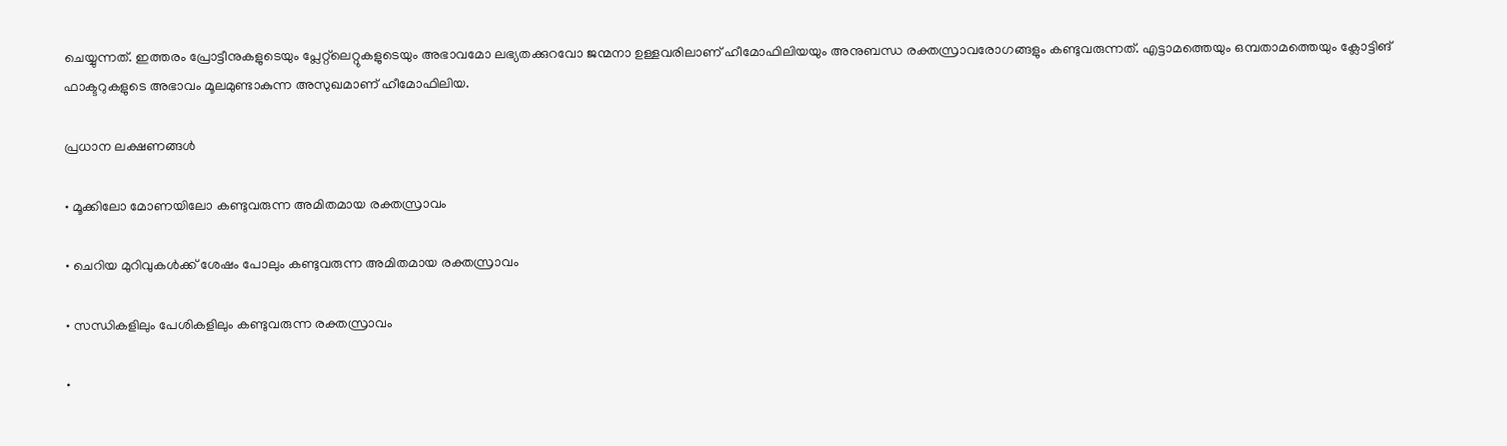ചെയ്യുന്നത്. ഇത്തരം പ്രോട്ടീനുകളുടെയും പ്ലേറ്റ്‌ലെറ്റുകളുടെയും അഭാവമോ ലഭ്യതക്കുറവോ ജന്മനാ ഉള്ളവരിലാണ് ഹീമോഫിലിയയും അനുബന്ധ രക്തസ്രാവരോഗങ്ങളും കണ്ടുവരുന്നത്. എട്ടാമത്തെയും ഒമ്പതാമത്തെയും ക്ലോട്ടിങ് ഫാക്ടറുകളുടെ അഭാവം മൂലമുണ്ടാകുന്ന അസുഖമാണ് ഹീമോഫിലിയ.

പ്രധാന ലക്ഷണങ്ങൾ

• മൂക്കിലോ മോണയിലോ കണ്ടുവരുന്ന അമിതമായ രക്തസ്രാവം

• ചെറിയ മുറിവുകൾക്ക് ശേഷം പോലും കണ്ടുവരുന്ന അമിതമായ രക്തസ്രാവം

• സന്ധികളിലും പേശികളിലും കണ്ടുവരുന്ന രക്തസ്രാവം

•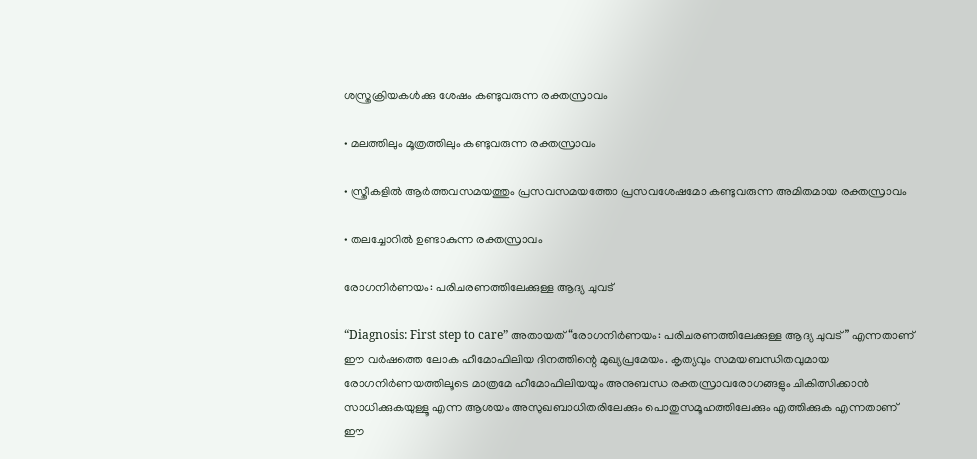ശസ്ത്രക്രിയകൾക്കു ശേഷം കണ്ടുവരുന്ന രക്തസ്രാവം

• മലത്തിലും മൂത്രത്തിലും കണ്ടുവരുന്ന രക്തസ്രാവം

• സ്ത്രീകളിൽ ആർത്തവസമയത്തും പ്രസവസമയത്തോ പ്രസവശേഷമോ കണ്ടുവരുന്ന അമിതമായ രക്തസ്രാവം

• തലച്ചോറിൽ ഉണ്ടാകുന്ന രക്തസ്രാവം

രോഗനിർണയം: പരിചരണത്തിലേക്കുള്ള ആദ്യ ചുവട്

“Diagnosis: First step to care” അതായത് “രോഗനിർണയം: പരിചരണത്തിലേക്കുള്ള ആദ്യ ചുവട്” എന്നതാണ് ഈ വർഷത്തെ ലോക ഹീമോഫിലിയ ദിനത്തിന്റെ മുഖ്യപ്രമേയം. കൃത്യവും സമയബന്ധിതവുമായ രോഗനിർണയത്തിലൂടെ മാത്രമേ ഹീമോഫിലിയയും അനുബന്ധ രക്തസ്രാവരോഗങ്ങളും ചികിത്സിക്കാൻ സാധിക്കുകയുള്ളൂ എന്ന ആശയം അസുഖബാധിതരിലേക്കും പൊതുസമൂഹത്തിലേക്കും എത്തിക്കുക എന്നതാണ് ഈ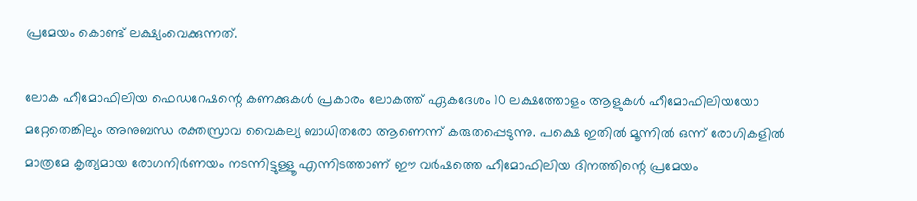പ്രമേയം കൊണ്ട് ലക്ഷ്യംവെക്കുന്നത്.

ലോക ഹീമോഫിലിയ ഫെഡറേഷന്റെ കണക്കുകൾ പ്രകാരം ലോകത്ത് ഏകദേശം 10 ലക്ഷത്തോളം ആളുകൾ ഹീമോഫിലിയയോ മറ്റേതെങ്കിലും അനുബന്ധ രക്തസ്രാവ വൈകല്യ ബാധിതരോ ആണെന്ന് കരുതപ്പെടുന്നു. പക്ഷെ ഇതിൽ മൂന്നിൽ ഒന്ന് രോഗികളിൽ മാത്രമേ കൃത്യമായ രോഗനിർണയം നടന്നിട്ടുള്ളൂ എന്നിടത്താണ് ഈ വർഷത്തെ ഹീമോഫിലിയ ദിനത്തിന്റെ പ്രമേയം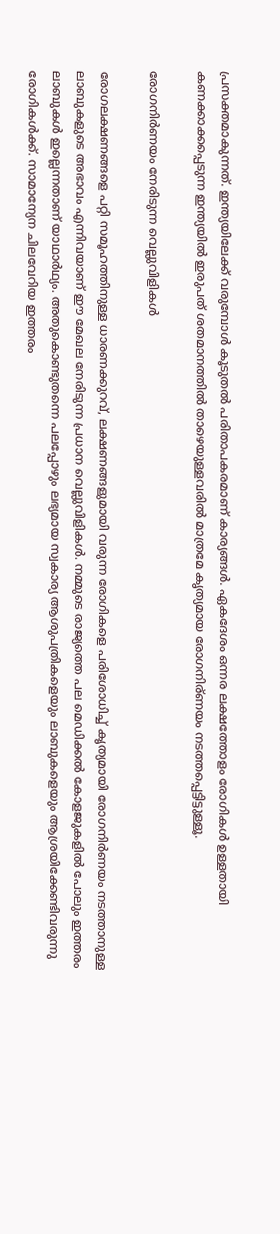പ്രസക്തമാകുന്നത്. ഇന്ത്യയിലേക്ക് വരുമ്പോൾ കൂടുതൽ പരിതാപകരമാണ് കാര്യങ്ങൾ. ഏകദേശം ഒന്നര ലക്ഷത്തോളം രോഗികൾ ഉള്ളതായി കണക്കാക്കപ്പെടുന്ന ഇന്ത്യയിൽ ഇരുപത് ശതമാനത്തിൽ താഴെയുള്ളവരിൽ മാത്രമേ കൃത്യമായ രോഗനിര്ണയം നടത്തപ്പെട്ടിട്ടുള്ളൂ.

രോഗനിർണയം നേരിടുന്ന വെല്ലുവിളികൾ

രോഗലക്ഷണങ്ങളെ പറ്റി സമൂഹത്തിനുള്ള ധാരണക്കുറവ്, ലക്ഷണങ്ങളുമായി വരുന്ന രോഗികളെ പരിശോധിച്ച് കൃത്യമായി രോഗനിർണയം നടത്താനുള്ള ലാബുകളുടെ അഭാവം എന്നിവയാണ് ഈ മേഖല നേരിടുന്ന പ്രധാന വെല്ലുവിളികൾ. നമ്മുടെ രാജ്യത്തെ പല മെഡിക്കൽ കോളജുകളിൽ പോലും ഇത്തരം ലാബുകൾ ഇല്ലെന്നതാണ് യാഥാർഥ്യം. അതുകൊണ്ടുതന്നെ പലപ്പോഴും ലഭ്യമായ സ്വകാര്യ ആശുപത്രികളെയും ലാബുകളെയും ആശ്രയിക്കേണ്ടിവരുന്നു രോഗികൾക്ക്. സാമാന്യേന ചിലവേറിയ ഇത്തരം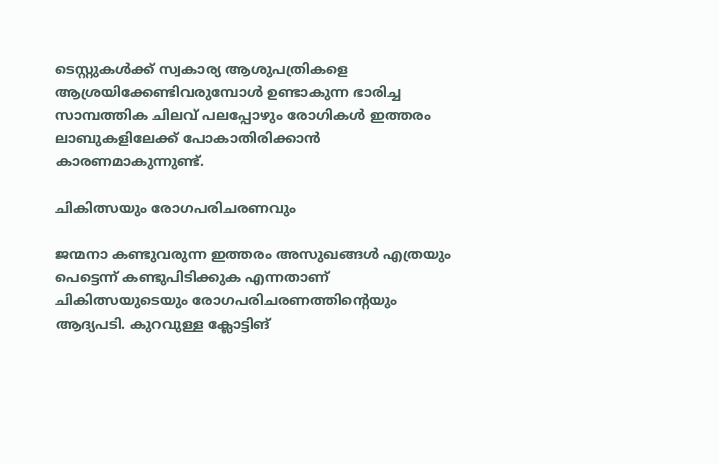ടെസ്റ്റുകൾക്ക് സ്വകാര്യ ആശുപത്രികളെ ആശ്രയിക്കേണ്ടിവരുമ്പോൾ ഉണ്ടാകുന്ന ഭാരിച്ച സാമ്പത്തിക ചിലവ് പലപ്പോഴും രോഗികൾ ഇത്തരം ലാബുകളിലേക്ക് പോകാതിരിക്കാൻ കാരണമാകുന്നുണ്ട്.

ചികിത്സയും രോഗപരിചരണവും

ജന്മനാ കണ്ടുവരുന്ന ഇത്തരം അസുഖങ്ങൾ എത്രയും പെട്ടെന്ന് കണ്ടുപിടിക്കുക എന്നതാണ് ചികിത്സയുടെയും രോഗപരിചരണത്തിന്റെയും ആദ്യപടി. കുറവുള്ള ക്ലോട്ടിങ്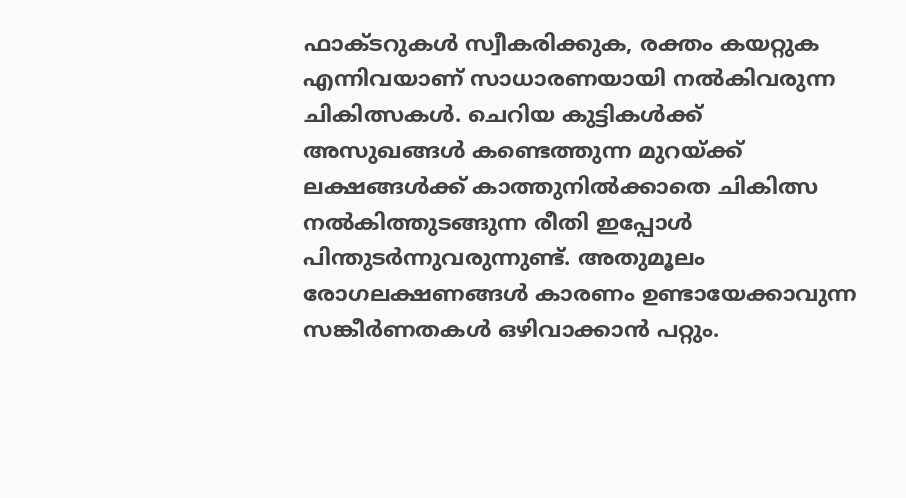ഫാക്ടറുകൾ സ്വീകരിക്കുക, രക്തം കയറ്റുക എന്നിവയാണ് സാധാരണയായി നൽകിവരുന്ന ചികിത്സകൾ. ചെറിയ കുട്ടികൾക്ക് അസുഖങ്ങൾ കണ്ടെത്തുന്ന മുറയ്ക്ക് ലക്ഷങ്ങൾക്ക് കാത്തുനിൽക്കാതെ ചികിത്സ നൽകിത്തുടങ്ങുന്ന രീതി ഇപ്പോൾ പിന്തുടർന്നുവരുന്നുണ്ട്. അതുമൂലം രോഗലക്ഷണങ്ങൾ കാരണം ഉണ്ടായേക്കാവുന്ന സങ്കീർണതകൾ ഒഴിവാക്കാൻ പറ്റും.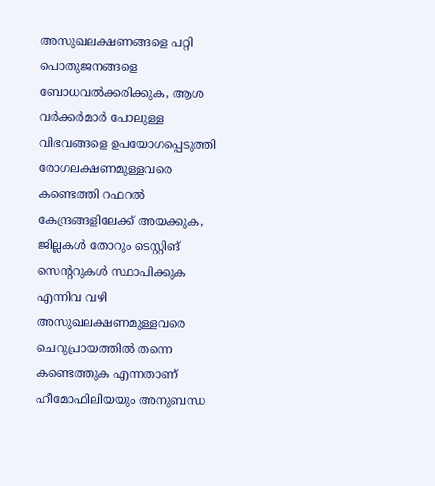അസുഖലക്ഷണങ്ങളെ പറ്റി പൊതുജനങ്ങളെ ബോധവൽക്കരിക്കുക, ആശ വർക്കർമാർ പോലുള്ള വിഭവങ്ങളെ ഉപയോഗപ്പെടുത്തി രോഗലക്ഷണമുള്ളവരെ കണ്ടെത്തി റഫറൽ കേന്ദ്രങ്ങളിലേക്ക് അയക്കുക, ജില്ലകൾ തോറും ടെസ്റ്റിങ് സെന്ററുകൾ സ്ഥാപിക്കുക എന്നിവ വഴി അസുഖലക്ഷണമുള്ളവരെ ചെറുപ്രായത്തിൽ തന്നെ കണ്ടെത്തുക എന്നതാണ് ഹീമോഫിലിയയും അനുബന്ധ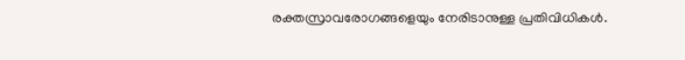രക്തസ്രാവരോഗങ്ങളെയും നേരിടാനുള്ള പ്രതിവിധികൾ.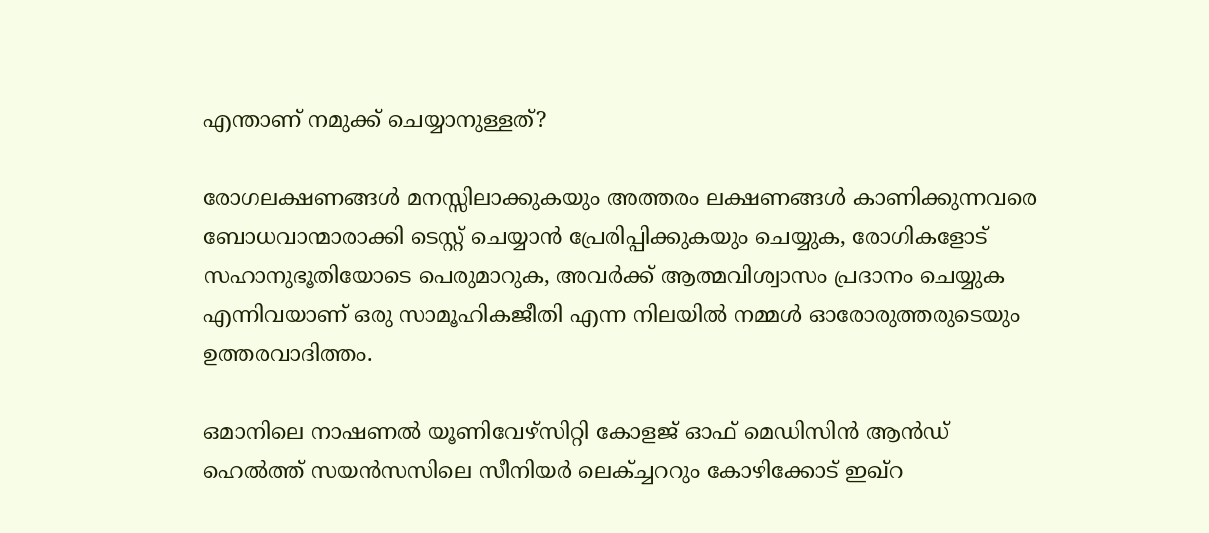എന്താണ് നമുക്ക് ചെയ്യാനുള്ളത്?

രോഗലക്ഷണങ്ങൾ മനസ്സിലാക്കുകയും അത്തരം ലക്ഷണങ്ങൾ കാണിക്കുന്നവരെ ബോധവാന്മാരാക്കി ടെസ്റ്റ് ചെയ്യാൻ പ്രേരിപ്പിക്കുകയും ചെയ്യുക, രോഗികളോട് സഹാനുഭൂതിയോടെ പെരുമാറുക, അവർക്ക് ആത്മവിശ്വാസം പ്രദാനം ചെയ്യുക എന്നിവയാണ് ഒരു സാമൂഹികജീതി എന്ന നിലയിൽ നമ്മൾ ഓരോരുത്തരുടെയും ഉത്തരവാദിത്തം.

ഒമാനിലെ നാഷണൽ യൂണിവേഴ്സിറ്റി കോളജ് ഓഫ് മെഡിസിൻ ആൻഡ് ഹെൽത്ത് സയൻസസിലെ സീനിയർ ലെക്ച്ചററും കോഴിക്കോട് ഇഖ്‌റ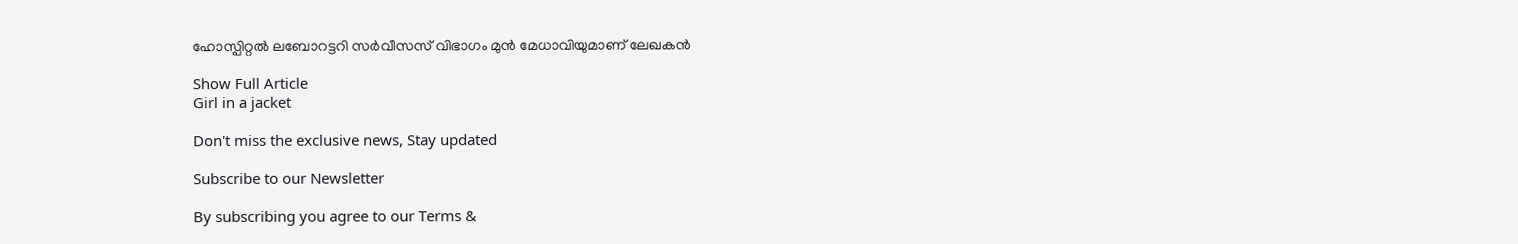ഹോസ്പിറ്റൽ ലബോറട്ടറി സർവീസസ് വിഭാഗം മുൻ മേധാവിയുമാണ് ലേഖകൻ

Show Full Article
Girl in a jacket

Don't miss the exclusive news, Stay updated

Subscribe to our Newsletter

By subscribing you agree to our Terms &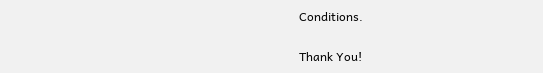Conditions.

Thank You!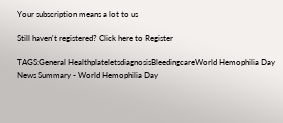Your subscription means a lot to us

Still haven't registered? Click here to Register

TAGS:General HealthplateletsdiagnosisBleedingcareWorld Hemophilia Day
News Summary - World Hemophilia Day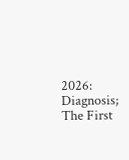2026: Diagnosis; The First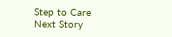Step to Care
Next Story